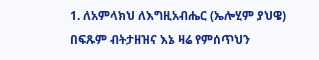1. ለአምላክህ ለእግዚአብሔር (ኤሎሂም ያህዌ) በፍጹም ብትታዘዝና እኔ ዛሬ የምሰጥህን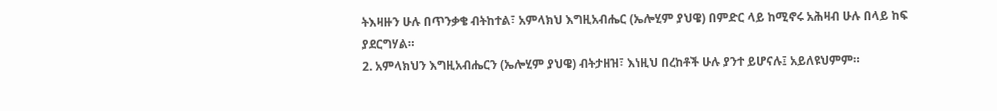ትእዛዙን ሁሉ በጥንቃቄ ብትከተል፣ አምላክህ እግዚአብሔር (ኤሎሂም ያህዌ) በምድር ላይ ከሚኖሩ አሕዛብ ሁሉ በላይ ከፍ ያደርግሃል።
2. አምላክህን እግዚአብሔርን (ኤሎሂም ያህዌ) ብትታዘዝ፣ እነዚህ በረከቶች ሁሉ ያንተ ይሆናሉ፤ አይለዩህምም።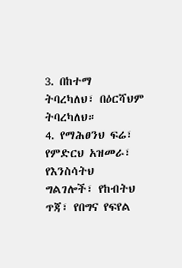3. በከተማ ትባረካለህ፣ በዕርሻህም ትባረካለህ።
4. የማሕፀንህ ፍሬ፣ የምድርህ አዝመራ፣ የእንስሳትህ ግልገሎች፣ የከብትህ ጥጃ፣ የበግና የፍየል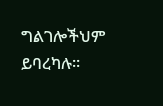ግልገሎችህም ይባረካሉ።